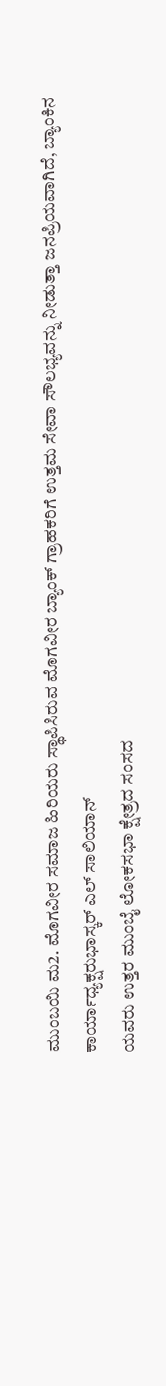ಮುಂಬಯಿ ಮ2. ಮೊಗವೀರ ಸಮಾಜ ಹಿರಿಯರು ಸ್ಥಾಪಿಸಿರುವ ಮೊಗವೀರ ಬ್ಯಾಂಕ್ ಗ್ರಾಹಕರಿಗೆ ಉತ್ತಮ ಸೇವಾ ಸೌಲಭ್ಯವನ್ನು ನೀಡುತ್ತಾ ಜನಪ್ರಿಯವಾಗಿದೆ, ಬ್ಯಾಂಕಿನ ಕಾರ್ಯಾಧ್ಯಕ್ಷರುಭಾಸ್ಕರ್ ಎಲ್ ಸಾಲಿಯಾನ್
ಯವರು ಉತ್ತರ ಮುಂಬೈ ಲೋಕಸಭಾ ಕ್ಷೇತ್ರದ ಸಂಸದ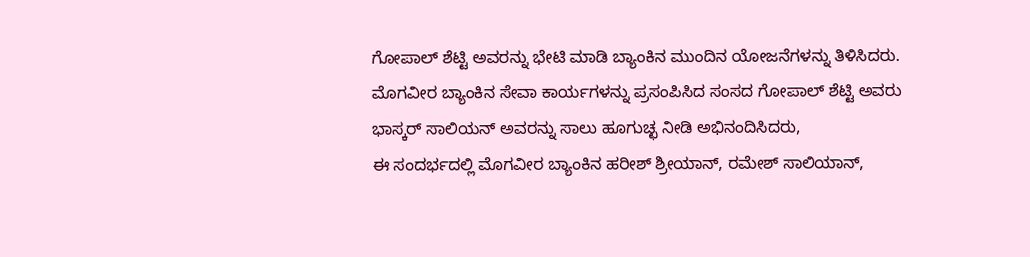ಗೋಪಾಲ್ ಶೆಟ್ಟಿ ಅವರನ್ನು ಭೇಟಿ ಮಾಡಿ ಬ್ಯಾಂಕಿನ ಮುಂದಿನ ಯೋಜನೆಗಳನ್ನು ತಿಳಿಸಿದರು.
ಮೊಗವೀರ ಬ್ಯಾಂಕಿನ ಸೇವಾ ಕಾರ್ಯಗಳನ್ನು ಪ್ರಸಂಪಿಸಿದ ಸಂಸದ ಗೋಪಾಲ್ ಶೆಟ್ಟಿ ಅವರು ಭಾಸ್ಕರ್ ಸಾಲಿಯನ್ ಅವರನ್ನು ಸಾಲು ಹೂಗುಚ್ಛ ನೀಡಿ ಅಭಿನಂದಿಸಿದರು,
ಈ ಸಂದರ್ಭದಲ್ಲಿ ಮೊಗವೀರ ಬ್ಯಾಂಕಿನ ಹರೀಶ್ ಶ್ರೀಯಾನ್, ರಮೇಶ್ ಸಾಲಿಯಾನ್,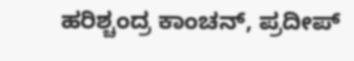ಹರಿಶ್ಚಂದ್ರ ಕಾಂಚನ್, ಪ್ರದೀಪ್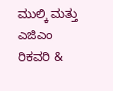ಮುಲ್ಕಿ ಮತ್ತು ಎಜಿಎಂ ರಿಕವರಿ &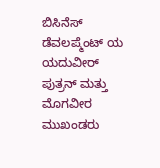ಬಿಸಿನೆಸ್ ಡೆವಲಪ್ಮೆಂಟ್ ಯ ಯದುವೀರ್ ಪುತ್ರನ್ ಮತ್ತು ಮೊಗವೀರ ಮುಖಂಡರು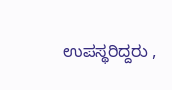ಉಪಸ್ಥರಿದ್ದರು ,